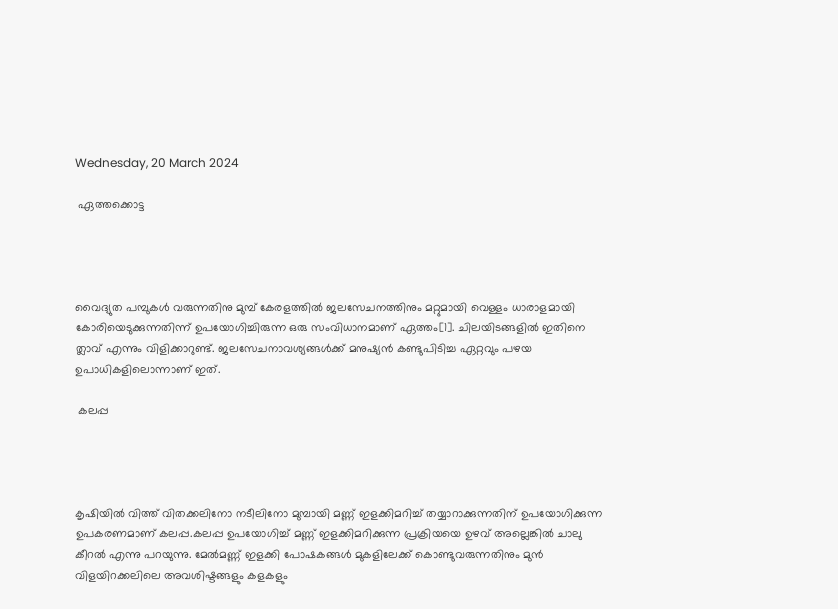Wednesday, 20 March 2024

 ഏത്തക്കൊട്ട




വൈദ്യുത പമ്പുകൾ വരുന്നതിനു മുമ്പ് കേരളത്തിൽ ജലസേചനത്തിനും മറ്റുമായി വെള്ളം ധാരാളമായി കോരിയെടുക്കുന്നതിന്ന് ഉപയോഗിച്ചിരുന്ന ഒരു സംവിധാനമാണ് ഏത്തം[1]. ചിലയിടങ്ങളിൽ ഇതിനെ ത്ലാവ് എന്നും വിളിക്കാറുണ്ട്. ജലസേചനാവശ്യങ്ങൾക്ക് മനുഷ്യൻ കണ്ടുപിടിച്ച ഏറ്റവും പഴയ ഉപാധികളിലൊന്നാണ് ഇത്.

 കലപ്പ




കൃഷിയിൽ വിത്ത് വിതക്കലിനോ നടീലിനോ മുമ്പായി മണ്ണ് ഇളക്കിമറിച്ച് തയ്യാറാക്കുന്നതിന് ഉപയോഗിക്കുന്ന ഉപകരണമാണ് കലപ്പ.കലപ്പ ഉപയോഗിച്ച് മണ്ണ് ഇളക്കിമറിക്കുന്ന പ്രക്രിയയെ ഉഴവ് അല്ലെങ്കിൽ ചാലു കീറൽ എന്നു പറയുന്നു. മേൽമണ്ണ് ഇളക്കി പോഷകങ്ങൾ മുകളിലേക്ക് കൊണ്ടുവരുന്നതിനും മുൻ വിളയിറക്കലിലെ അവശിഷ്ടങ്ങളും കളകളും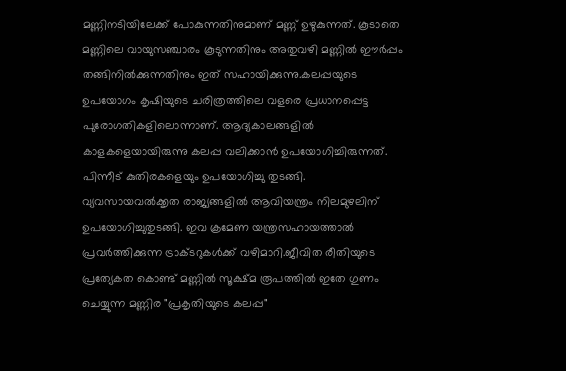മണ്ണിനടിയിലേക്ക് പോകുന്നതിനുമാണ് മണ്ണ് ഉഴുകുന്നത്. കൂടാതെ മണ്ണിലെ വായുസഞ്ചാരം കൂടുന്നതിനും അതുവഴി മണ്ണിൽ ഈർപ്പം തങ്ങിനിൽക്കുന്നതിനും ഇത് സഹായിക്കുന്നു.കലപ്പയുടെ ഉപയോഗം കൃഷിയുടെ ചരിത്രത്തിലെ വളരെ പ്രധാനപ്പെട്ട പുരോഗതികളിലൊന്നാണ്. ആദ്യകാലങ്ങളിൽ കാളകളെയായിരുന്നു കലപ്പ വലിക്കാൻ ഉപയോഗിച്ചിരുന്നത്. പിന്നീട് കുതിരകളെയും ഉപയോഗിച്ചു തുടങ്ങി. വ്യവസായവൽക്കൃത രാജ്യങ്ങളിൽ ആവിയന്ത്രം നിലമുഴലിന് ഉപയോഗിച്ചുതുടങ്ങി. ഇവ ക്രമേണ യന്ത്രസഹായത്താൽ പ്രവർത്തിക്കുന്ന ട്രാക്ടറുകൾക്ക് വഴിമാറി.ജീവിത രീതിയുടെ പ്രത്യേകത കൊണ്ട് മണ്ണിൽ സൂക്ഷ്മ രൂപത്തിൽ ഇതേ ഗുണം ചെയ്യുന്ന മണ്ണിര "പ്രകൃതിയുടെ കലപ്പ"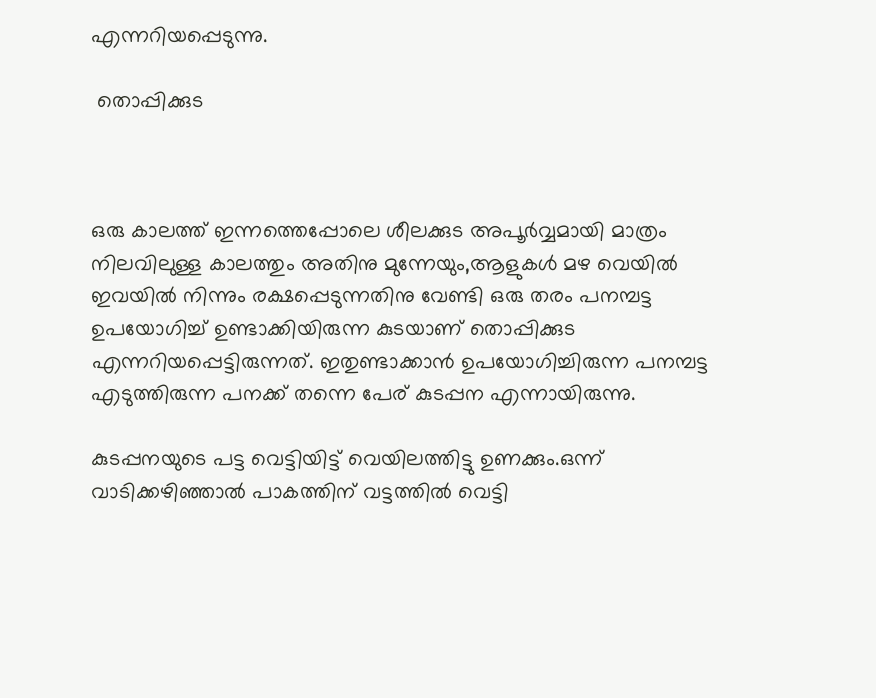എന്നറിയപ്പെടുന്നു.

 തൊപ്പിക്കുട



ഒരു കാലത്ത് ഇന്നത്തെപ്പോലെ ശീലക്കുട അപൂർവ്വമായി മാത്രം നിലവിലുള്ള കാലത്തും അതിനു മുന്നേയും,ആളുകൾ മഴ വെയിൽ ഇവയിൽ നിന്നും രക്ഷപ്പെടുന്നതിനു വേണ്ടി ഒരു തരം പനമ്പട്ട ഉപയോഗിച്ച് ഉണ്ടാക്കിയിരുന്ന കുടയാണ് തൊപ്പിക്കുട എന്നറിയപ്പെട്ടിരുന്നത്. ഇതുണ്ടാക്കാൻ ഉപയോഗിച്ചിരുന്ന പനമ്പട്ട എടുത്തിരുന്ന പനക്ക് തന്നെ പേര് കുടപ്പന എന്നായിരുന്നു.

കുടപ്പനയുടെ പട്ട വെട്ടിയിട്ട് വെയിലത്തിട്ടു ഉണക്കും.ഒന്ന് വാടിക്കഴിഞ്ഞാൽ പാകത്തിന് വട്ടത്തിൽ വെട്ടി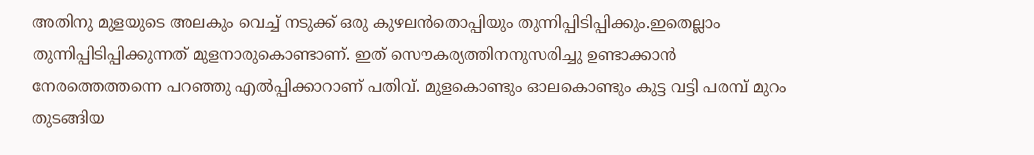അതിനു മുളയുടെ അലകും വെച്ച് നടുക്ക് ഒരു കുഴലൻതൊപ്പിയും തുന്നിപ്പിടിപ്പിക്കും.ഇതെല്ലാം തുന്നിപ്പിടിപ്പിക്കുന്നത് മുളനാരുകൊണ്ടാണ്. ഇത് സൌകര്യത്തിനനുസരിച്ചു ഉണ്ടാക്കാൻ നേരത്തെത്തന്നെ പറഞ്ഞു എൽപ്പിക്കാറാണ് പതിവ്. മുളകൊണ്ടും ഓലകൊണ്ടും കുട്ട വട്ടി പരമ്പ് മുറം തുടങ്ങിയ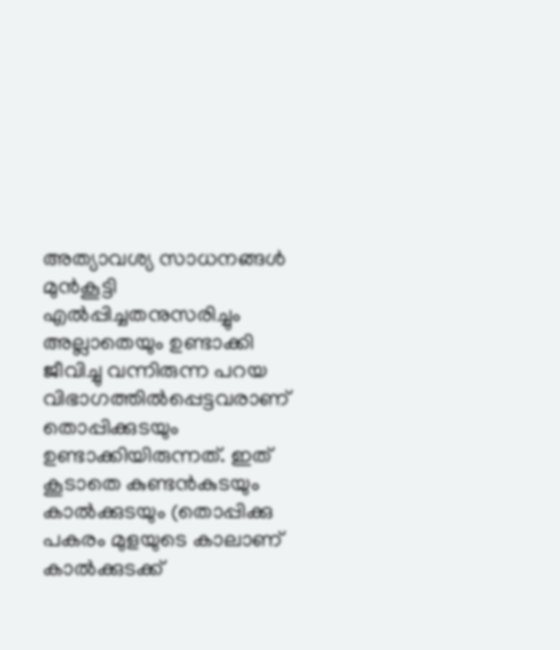അത്യാവശ്യ സാധനങ്ങൾ മുൻകൂട്ടി എൽപ്പിച്ചതനുസരിച്ചും അല്ലാതെയും ഉണ്ടാക്കി ജീവിച്ചു വന്നിരുന്ന പറയ വിഭാഗത്തിൽപ്പെട്ടവരാണ് തൊപ്പിക്കുടയും ഉണ്ടാക്കിയിരുന്നത്. ഇത് കൂടാതെ കുണ്ടൻകുടയും കാൽക്കുടയും (തൊപ്പിക്കു പകരം മുളയുടെ കാലാണ് കാൽക്കുടക്ക്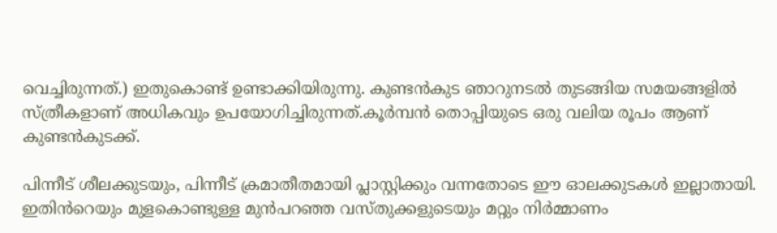വെച്ചിരുന്നത്.) ഇതുകൊണ്ട് ഉണ്ടാക്കിയിരുന്നു. കുണ്ടൻകുട ഞാറുനടൽ തുടങ്ങിയ സമയങ്ങളിൽ സ്ത്രീകളാണ് അധികവും ഉപയോഗിച്ചിരുന്നത്.കൂർമ്പൻ തൊപ്പിയുടെ ഒരു വലിയ രൂപം ആണ് കുണ്ടൻകുടക്ക്.

പിന്നീട് ശീലക്കുടയും, പിന്നീട് ക്രമാതീതമായി പ്ലാസ്റ്റിക്കും വന്നതോടെ ഈ ഓലക്കുടകൾ ഇല്ലാതായി. ഇതിൻറെയും മുളകൊണ്ടുള്ള മുൻപറഞ്ഞ വസ്തുക്കളുടെയും മറ്റും നിർമ്മാണം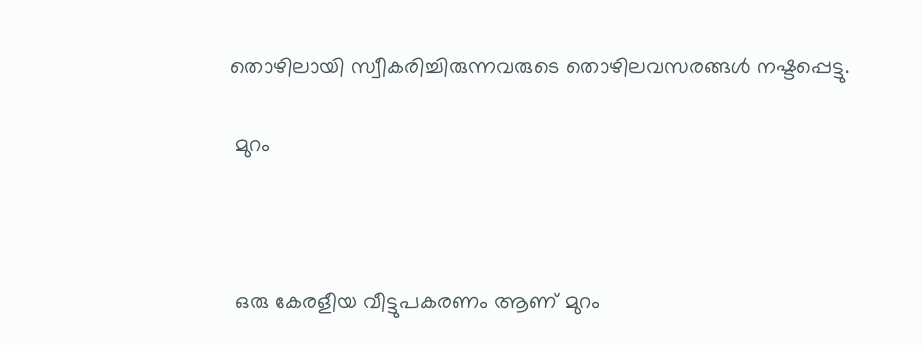തൊഴിലായി സ്വീകരിച്ചിരുന്നവരുടെ തൊഴിലവസരങ്ങൾ നഷ്ടപ്പെട്ടു.

 മുറം



 ഒരു കേരളീയ വീട്ടുപകരണം ആണ് മുറം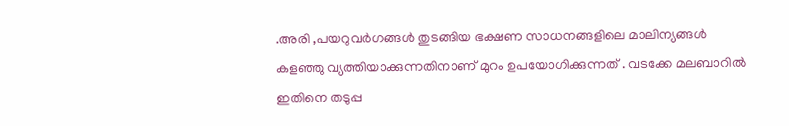.അരി ,പയറുവർഗങ്ങൾ തുടങ്ങിയ ഭക്ഷണ സാധനങ്ങളിലെ മാലിന്യങ്ങൾ കളഞ്ഞു വ്യത്തിയാക്കുന്നതിനാണ് മുറം ഉപയോഗിക്കുന്നത് . വടക്കേ മലബാറിൽ ഇതിനെ തടുപ്പ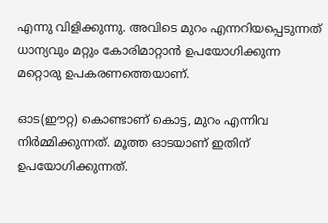എന്നു വിളിക്കുന്നു. അവിടെ മുറം എന്നറിയപ്പെടുന്നത് ധാന്യവും മറ്റും കോരിമാറ്റാൻ ഉപയോഗിക്കുന്ന മറ്റൊരു ഉപകരണത്തെയാണ്.

ഓട(ഈറ്റ) കൊണ്ടാണ് കൊട്ട, മുറം എന്നിവ നിർമ്മിക്കുന്നത്. മൂത്ത ഓടയാണ് ഇതിന് ഉപയോഗിക്കുന്നത്.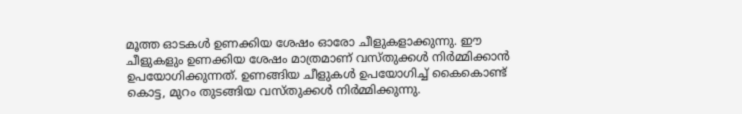മൂത്ത ഓടകൾ ഉണക്കിയ ശേഷം ഓരോ ചീളുകളാക്കുന്നു. ഈ ചീളുകളും ഉണക്കിയ ശേഷം മാത്രമാണ് വസ്തുക്കൾ നിർമ്മിക്കാൻ ഉപയോഗിക്കുന്നത്. ഉണങ്ങിയ ചീളുകൾ ഉപയോഗിച്ച് കൈകൊണ്ട് കൊട്ട, മുറം തുടങ്ങിയ വസ്തുക്കൾ നിർമ്മിക്കുന്നു.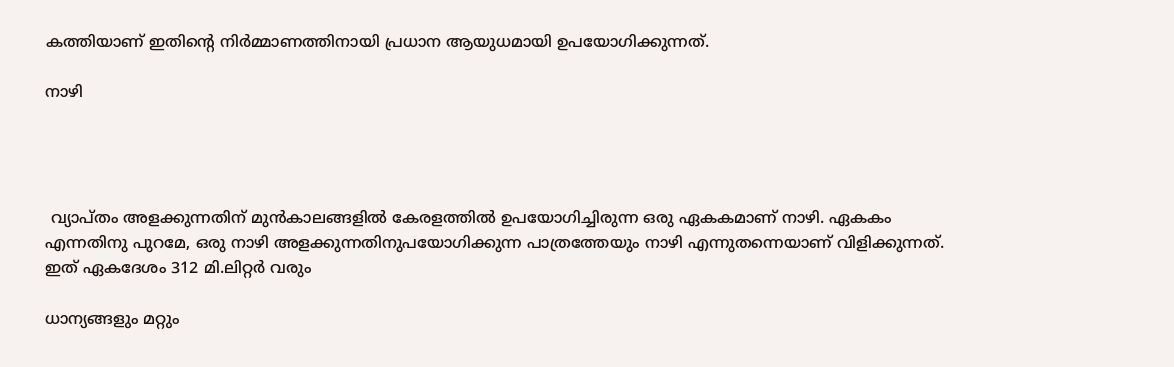കത്തിയാണ് ഇതിന്റെ നിർമ്മാണത്തിനായി പ്രധാന ആയുധമായി ഉപയോഗിക്കുന്നത്.

നാഴി




 വ്യാപ്തം അളക്കുന്നതിന് മുൻ‌കാലങ്ങളിൽ കേരളത്തിൽ ഉപയോഗിച്ചിരുന്ന ഒരു ഏകകമാണ് നാഴി. ഏകകം എന്നതിനു പുറമേ, ഒരു നാഴി അളക്കുന്നതിനുപയോഗിക്കുന്ന പാത്രത്തേയും നാഴി എന്നുതന്നെയാണ് വിളിക്കുന്നത്. ഇത് ഏകദേശം 312 മി.ലിറ്റർ വരും

ധാന്യങ്ങളും മറ്റും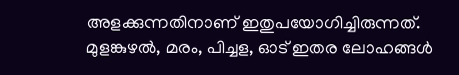അളക്കുന്നതിനാണ് ഇതുപയോഗിച്ചിരുന്നത്. മുളങ്കുഴൽ, മരം, പിച്ചള, ഓട് ഇതര ലോഹങ്ങൾ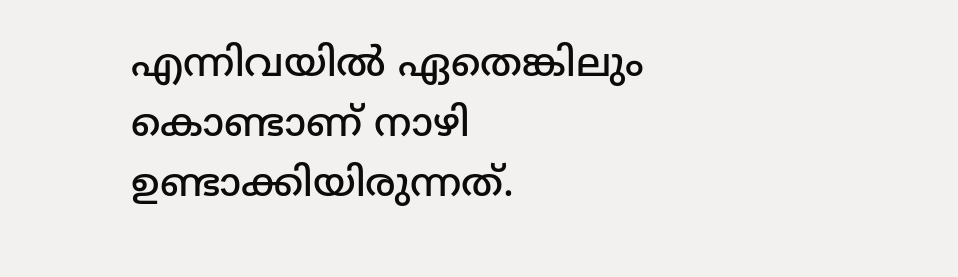എന്നിവയിൽ ഏതെങ്കിലും കൊണ്ടാണ് നാഴി ഉണ്ടാക്കിയിരുന്നത്.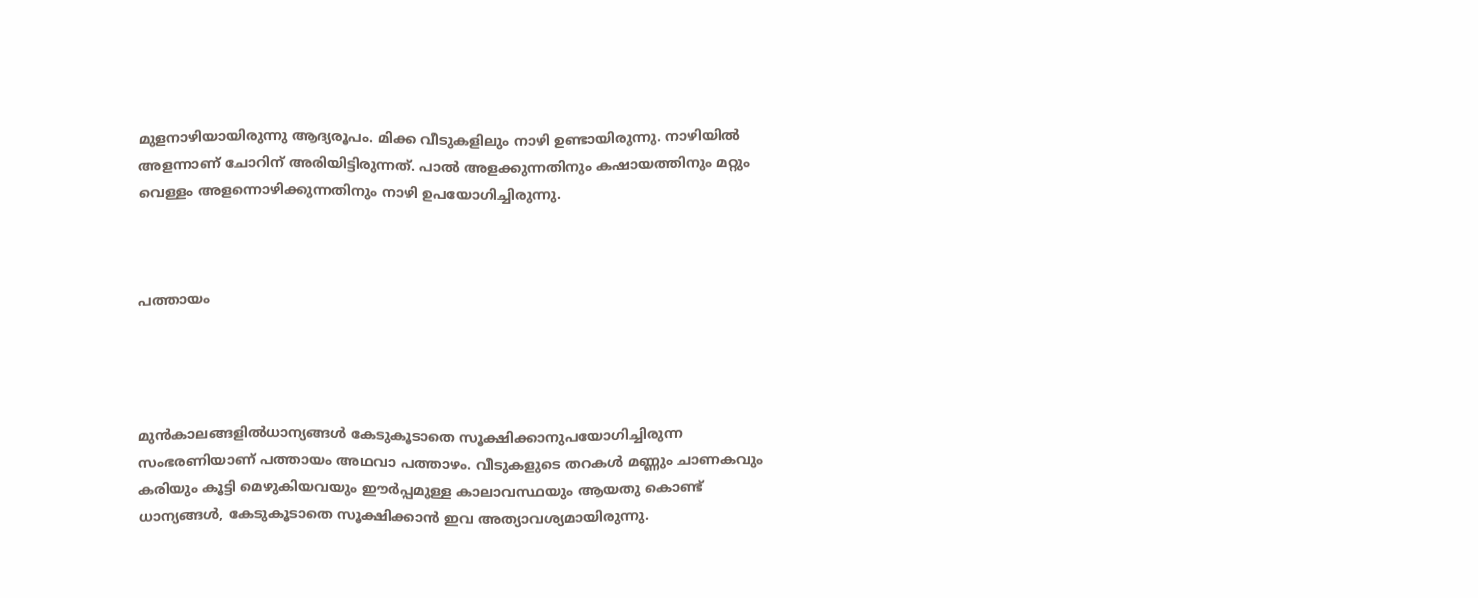മുളനാഴിയായിരുന്നു ആദ്യരൂപം. മിക്ക വീടുകളിലും നാഴി ഉണ്ടായിരുന്നു. നാഴിയിൽ അളന്നാണ് ചോറിന് അരിയിട്ടിരുന്നത്. പാൽ അളക്കുന്നതിനും കഷായത്തിനും മറ്റും വെള്ളം അളന്നൊഴിക്കുന്നതിനും നാഴി ഉപയോഗിച്ചിരുന്നു.



പത്തായം




മുൻകാലങ്ങളിൽധാന്യങ്ങൾ കേടുകൂടാതെ സൂക്ഷിക്കാനുപയോഗിച്ചിരുന്ന സംഭരണിയാണ് പത്തായം അഥവാ പത്താഴം. വീടുകളുടെ തറകൾ മണ്ണും ചാണകവും കരിയും കൂട്ടി മെഴുകിയവയും ഈർപ്പമുള്ള കാലാവസ്ഥയും ആയതു കൊണ്ട് ധാന്യങ്ങൾ, കേടുകൂടാതെ സൂക്ഷിക്കാൻ ഇവ അത്യാവശ്യമായിരുന്നു.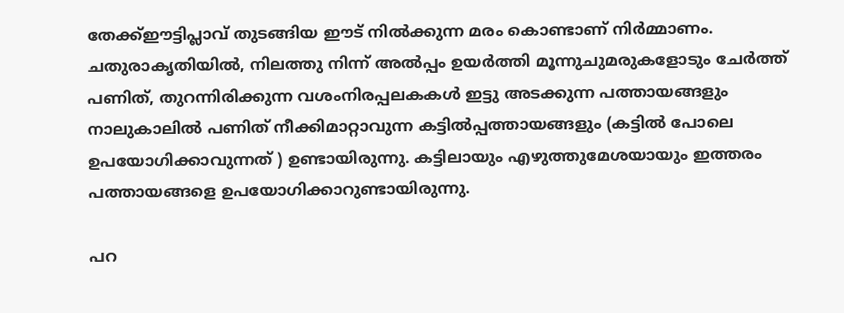തേക്ക്ഈട്ടിപ്ലാവ് തുടങ്ങിയ ഈട് നിൽക്കുന്ന മരം കൊണ്ടാണ് നിർമ്മാണം. ചതുരാകൃതിയിൽ, നിലത്തു നിന്ന് അൽപ്പം ഉയർത്തി മൂന്നുചുമരുകളോടും ചേർത്ത് പണിത്, തുറന്നിരിക്കുന്ന വശംനിരപ്പലകകൾ ഇട്ടു അടക്കുന്ന പത്തായങ്ങളും നാലുകാലിൽ പണിത് നീക്കിമാറ്റാവുന്ന കട്ടിൽപ്പത്തായങ്ങളും (കട്ടിൽ പോലെ ഉപയോഗിക്കാവുന്നത് ) ഉണ്ടായിരുന്നു. കട്ടിലായും എഴുത്തുമേശയായും ഇത്തരം പത്തായങ്ങളെ ഉപയോഗിക്കാറുണ്ടായിരുന്നു.

പറ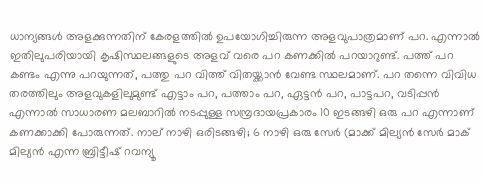ധാന്യങ്ങൾ അളക്കുന്നതിന്‌ കേരളത്തിൽ ഉപയോഗിച്ചിരുന്ന അളവുപാത്രമാണ്‌ പറ. എന്നാൽ ഇതിലുപരിയായി കൃഷിസ്ഥലങ്ങളുടെ അളവ് വരെ പറ കണക്കിൽ പറയാറുണ്ട്. പത്ത് പറ കണ്ടം എന്നു പറയുന്നത്, പത്തു പറ വിത്ത് വിതയ്ക്കാൻ വേണ്ട സ്ഥലമാണ്. പറ തന്നെ വിവിധ തരത്തിലും അളവുകളിലുമുണ്ട് എട്ടാം പറ, പത്താം പറ, ഏട്ടൻ പറ, പാട്ടപറ, വടിപ്പൻ എന്നാൽ സാധാരണ മലബാറിൽ നടപ്പുള്ള സമ്പ്രദായപ്രകാരം 10 ഇടങ്ങഴി ഒരു പറ എന്നാണ് കണക്കാക്കി പോരുന്നത്. നാല് നാഴി ഒരിടങ്ങഴി; 6 നാഴി ഒരു സേർ (മാക്ക് മില്യൻ സേർ മാക് മില്യൻ എന്ന ബ്രിട്ടീഷ് റവന്യൂ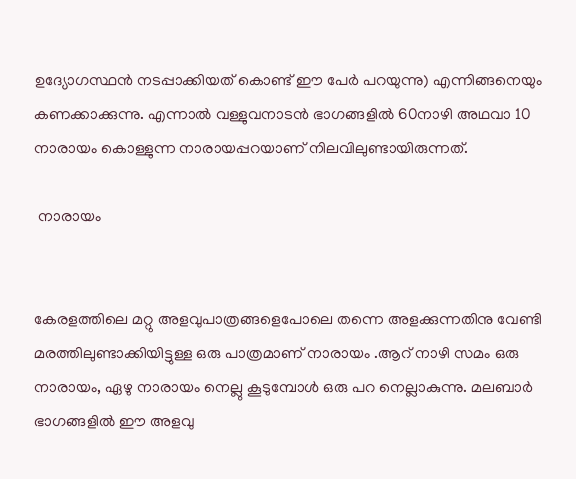ഉദ്യോഗസ്ഥൻ നടപ്പാക്കിയത് കൊണ്ട് ഈ പേർ പറയുന്നു) എന്നിങ്ങനെയും കണക്കാക്കുന്നു. എന്നാൽ വള്ളുവനാടൻ ഭാഗങ്ങളിൽ 60നാഴി അഥവാ 10 നാരായം കൊള്ളുന്ന നാരായപ്പറയാണ് നിലവിലുണ്ടായിരുന്നത്.

 നാരായം


കേരളത്തിലെ മറ്റു അളവുപാത്രങ്ങളെപോലെ തന്നെ അളക്കുന്നതിനു വേണ്ടി മരത്തിലുണ്ടാക്കിയിട്ടുള്ള ഒരു പാത്രമാണ് നാരായം .ആറ് നാഴി സമം ഒരു നാരായം, ഏഴു നാരായം നെല്ലു കൂടുമ്പോൾ ഒരു പറ നെല്ലാകുന്നു. മലബാർ ഭാഗങ്ങളിൽ ഈ അളവു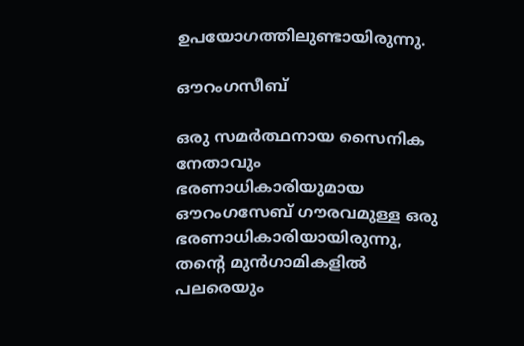ഉപയോഗത്തിലുണ്ടായിരുന്നു.

ഔറംഗസീബ്

ഒരു സമർത്ഥനായ സൈനിക നേതാവും ഭരണാധികാരിയുമായ  ഔറംഗസേബ് ഗൗരവമുള്ള ഒരു ഭരണാധികാരിയായിരുന്നു, തന്റെ മുൻഗാമികളിൽ പലരെയും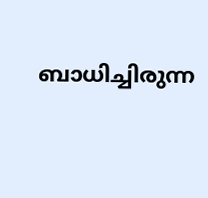ബാധിച്ചിരുന്ന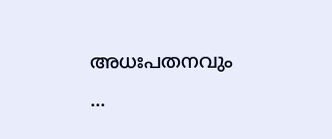അധഃപതനവും ...